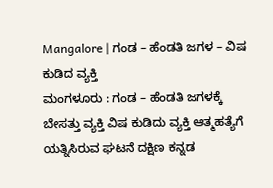Mangalore | ಗಂಡ – ಹೆಂಡತಿ ಜಗಳ – ವಿಷ ಕುಡಿದ ವ್ಯಕ್ತಿ
ಮಂಗಳೂರು : ಗಂಡ – ಹೆಂಡತಿ ಜಗಳಕ್ಕೆ ಬೇಸತ್ತು ವ್ಯಕ್ತಿ ವಿಷ ಕುಡಿದು ವ್ಯಕ್ತಿ ಆತ್ಮಹತ್ಯೆಗೆ ಯತ್ನಿಸಿರುವ ಘಟನೆ ದಕ್ಷಿಣ ಕನ್ನಡ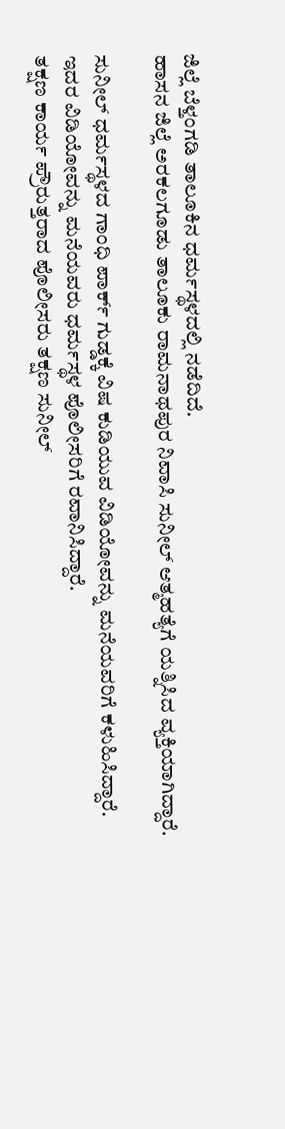ಜಿಲ್ಲೆ ಬೆಳ್ತಂಗಡಿ ತಾಲೂಕಿನ ಧರ್ಮಸ್ಥಳದಲ್ಲಿ ನಡೆದಿದೆ.
ಹಾಸನ ಜಿಲ್ಲೆ ಅರಕಲಗೂಡು ತಾಲೂಕು ರಾಮನಾಥಪುರ ನಿವಾಸಿ ಸುನೀಲ್ ಆತ್ಮಹತ್ಯೆಗೆ ಯತ್ನಿಸಿದ ವ್ಯಕ್ತಿಯಾಗಿದ್ದಾರೆ.

ಸುನೀಲ್ ಧರ್ಮಸ್ಥಳದ ಗಾಂಧಿ ಪಾರ್ಕ್ ಗುಡ್ಡಕ್ಕೆ ವಿಷ ಕುಡಿಯುವ ವಿಡಿಯೋವನ್ನು ಮನೆಯವರಿಗೆ ಕಳುಹಿಸಿದ್ದಾರೆ.
ಇದರ ವಿಡಿಯೋವನ್ನು ಮನೆಯವರು ಧರ್ಮಸ್ಥಳ ಪೊಲೀಸರಿಗೆ ರವಾನಿಸಿದ್ದಾರೆ.
ತಕ್ಷಣ ಕಾರ್ಯ ಪ್ರೌರುತ್ತರಾದ ಪೊಲೀಸರು ತಕ್ಷಣ ಸುನೀಲ್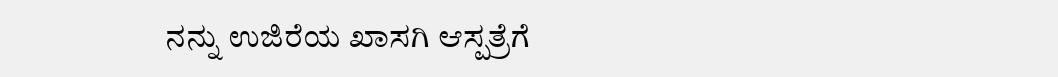ನನ್ನು ಉಜಿರೆಯ ಖಾಸಗಿ ಆಸ್ಪತ್ರೆಗೆ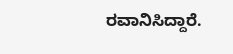ರವಾನಿಸಿದ್ದಾರೆ.